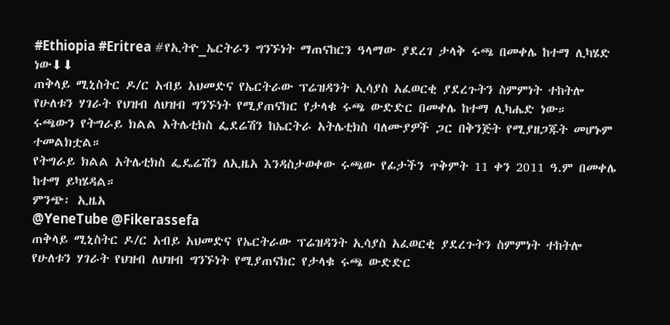#Ethiopia #Eritrea #የኢትዮ_ኤርትራን ግንኙነት ማጠናከርን ዓላማው ያደረገ ታላቅ ሩጫ በመቀሌ ከተማ ሊካሄድ ነው⬇⬇
ጠቅላይ ሚኒስትር ዶ/ር አብይ አህመድና የኤርትራው ፕሬዝዳንት ኢሳያስ አፈወርቂ ያደረጉትን ስምምነት ተከትሎ የሁለቱን ሃገራት የህዝብ ለህዝብ ግንኙነት የሚያጠናክር የታላቁ ሩጫ ውድድር በመቀሌ ከተማ ሊካሔድ ነው።
ሩጫውን የትግራይ ክልል አትሌቲክስ ፌደሬሽን ከኤርትራ አትሌቲክስ ባለሙያዎች ጋር በቅንጅት የሚያዘጋጁት መሆኑም ተመልክቷል።
የትግራይ ክልል አትሌቲክስ ፌዴሬሽን ለኢዜአ እንዳስታወቀው ሩጫው የፊታችን ጥቅምት 11 ቀን 2011 ዓ.ም በመቀሌ ከተማ ይካሄዳል።
ምንጭ፡ ኢዜአ
@YeneTube @Fikerassefa
ጠቅላይ ሚኒስትር ዶ/ር አብይ አህመድና የኤርትራው ፕሬዝዳንት ኢሳያስ አፈወርቂ ያደረጉትን ስምምነት ተከትሎ የሁለቱን ሃገራት የህዝብ ለህዝብ ግንኙነት የሚያጠናክር የታላቁ ሩጫ ውድድር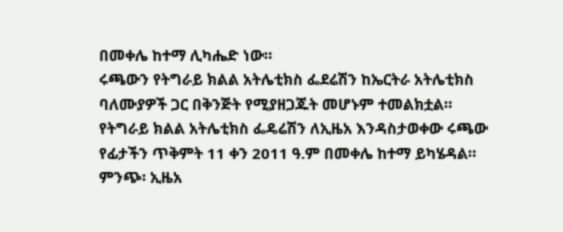በመቀሌ ከተማ ሊካሔድ ነው።
ሩጫውን የትግራይ ክልል አትሌቲክስ ፌደሬሽን ከኤርትራ አትሌቲክስ ባለሙያዎች ጋር በቅንጅት የሚያዘጋጁት መሆኑም ተመልክቷል።
የትግራይ ክልል አትሌቲክስ ፌዴሬሽን ለኢዜአ እንዳስታወቀው ሩጫው የፊታችን ጥቅምት 11 ቀን 2011 ዓ.ም በመቀሌ ከተማ ይካሄዳል።
ምንጭ፡ ኢዜአ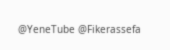@YeneTube @Fikerassefa